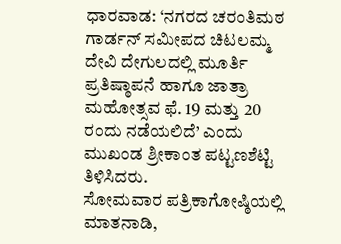ಧಾರವಾಡ: ‘ನಗರದ ಚರಂತಿಮಠ ಗಾರ್ಡನ್ ಸಮೀಪದ ಚಿಟಲಮ್ಮ ದೇವಿ ದೇಗುಲದಲ್ಲಿ ಮೂರ್ತಿ ಪ್ರತಿಷ್ಠಾಪನೆ ಹಾಗೂ ಜಾತ್ರಾ ಮಹೋತ್ಸವ ಫೆ. 19 ಮತ್ತು 20 ರಂದು ನಡೆಯಲಿದೆ’ ಎಂದು ಮುಖಂಡ ಶ್ರೀಕಾಂತ ಪಟ್ಟಣಶೆಟ್ಟಿ ತಿಳಿಸಿದರು.
ಸೋಮವಾರ ಪತ್ರಿಕಾಗೋಷ್ಠಿಯಲ್ಲಿ ಮಾತನಾಡಿ,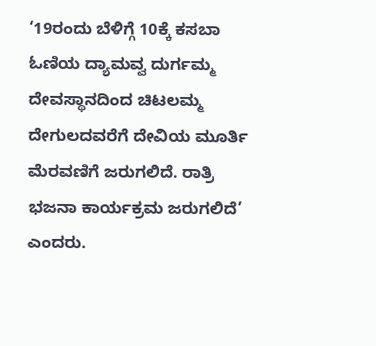‘19ರಂದು ಬೆಳಿಗ್ಗೆ 10ಕ್ಕೆ ಕಸಬಾ ಓಣಿಯ ದ್ಯಾಮವ್ವ ದುರ್ಗಮ್ಮ ದೇವಸ್ಥಾನದಿಂದ ಚಿಟಲಮ್ಮ ದೇಗುಲದವರೆಗೆ ದೇವಿಯ ಮೂರ್ತಿ ಮೆರವಣಿಗೆ ಜರುಗಲಿದೆ. ರಾತ್ರಿ ಭಜನಾ ಕಾರ್ಯಕ್ರಮ ಜರುಗಲಿದೆ’ ಎಂದರು.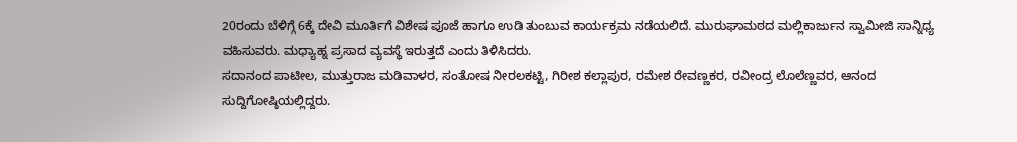20ರಂದು ಬೆಳಿಗ್ಗೆ 6ಕ್ಕೆ ದೇವಿ ಮೂರ್ತಿಗೆ ವಿಶೇಷ ಪೂಜೆ ಹಾಗೂ ಉಡಿ ತುಂಬುವ ಕಾರ್ಯಕ್ರಮ ನಡೆಯಲಿದೆ. ಮುರುಘಾಮಠದ ಮಲ್ಲಿಕಾರ್ಜುನ ಸ್ವಾಮೀಜಿ ಸಾನ್ನಿಧ್ಯ ವಹಿಸುವರು. ಮಧ್ಯಾಹ್ನ ಪ್ರಸಾದ ವ್ಯವಸ್ಥೆ ಇರುತ್ತದೆ ಎಂದು ತಿಳಿಸಿದರು.
ಸದಾನಂದ ಪಾಟೀಲ, ಮುತ್ತುರಾಜ ಮಡಿವಾಳರ, ಸಂತೋಷ ನೀರಲಕಟ್ಟಿ, ಗಿರೀಶ ಕಲ್ಲಾಪುರ, ರಮೇಶ ರೇವಣ್ಣಕರ, ರವೀಂದ್ರ ಲೊಲೆಣ್ಣವರ, ಆನಂದ ಸುದ್ದಿಗೋಷ್ಠಿಯಲ್ಲಿದ್ದರು.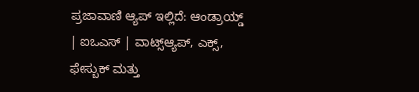ಪ್ರಜಾವಾಣಿ ಆ್ಯಪ್ ಇಲ್ಲಿದೆ: ಆಂಡ್ರಾಯ್ಡ್ | ಐಒಎಸ್ | ವಾಟ್ಸ್ಆ್ಯಪ್, ಎಕ್ಸ್, ಫೇಸ್ಬುಕ್ ಮತ್ತು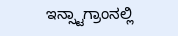ಇನ್ಸ್ಟಾಗ್ರಾಂನಲ್ಲಿ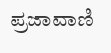ಪ್ರಜಾವಾಣಿ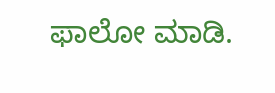ಫಾಲೋ ಮಾಡಿ.